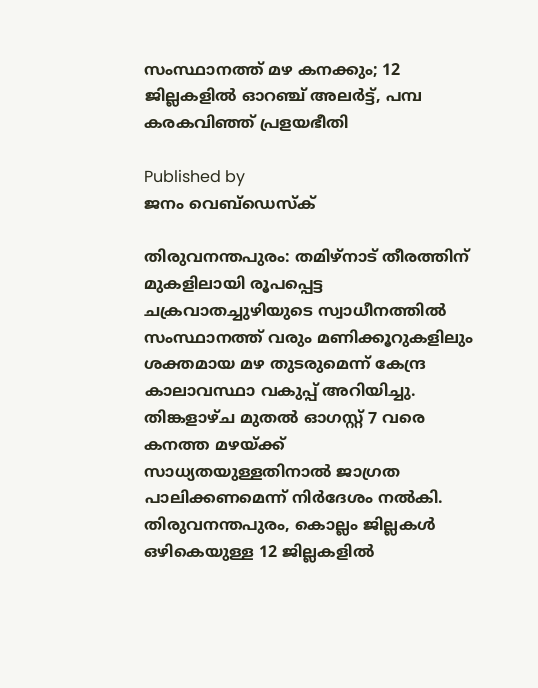സംസ്ഥാനത്ത് മഴ കനക്കും; 12 ജില്ലകളില്‍ ഓറഞ്ച് അലര്‍ട്ട്, പമ്പ കരകവിഞ്ഞ് പ്രളയഭീതി

Published by
ജനം വെബ്‌ഡെസ്ക്

തിരുവനന്തപുരം: തമിഴ്‌നാട് തീരത്തിന് മുകളിലായി രൂപപ്പെട്ട ചക്രവാതച്ചുഴിയുടെ സ്വാധീനത്തില്‍ സംസ്ഥാനത്ത് വരും മണിക്കൂറുകളിലും ശക്തമായ മഴ തുടരുമെന്ന് കേന്ദ്ര കാലാവസ്ഥാ വകുപ്പ് അറിയിച്ചു. തിങ്കളാഴ്ച മുതല്‍ ഓഗസ്റ്റ് 7 വരെ കനത്ത മഴയ്‌ക്ക് സാധ്യതയുള്ളതിനാല്‍ ജാഗ്രത പാലിക്കണമെന്ന് നിര്‍ദേശം നല്‍കി. തിരുവനന്തപുരം, കൊല്ലം ജില്ലകള്‍ ഒഴികെയുള്ള 12 ജില്ലകളില്‍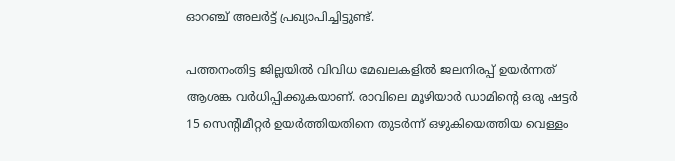ഓറഞ്ച് അലര്‍ട്ട് പ്രഖ്യാപിച്ചിട്ടുണ്ട്.

പത്തനംതിട്ട ജില്ലയില്‍ വിവിധ മേഖലകളില്‍ ജലനിരപ്പ് ഉയര്‍ന്നത് ആശങ്ക വര്‍ധിപ്പിക്കുകയാണ്. രാവിലെ മൂഴിയാര്‍ ഡാമിന്റെ ഒരു ഷട്ടര്‍ 15 സെന്റിമീറ്റര്‍ ഉയര്‍ത്തിയതിനെ തുടര്‍ന്ന് ഒഴുകിയെത്തിയ വെള്ളം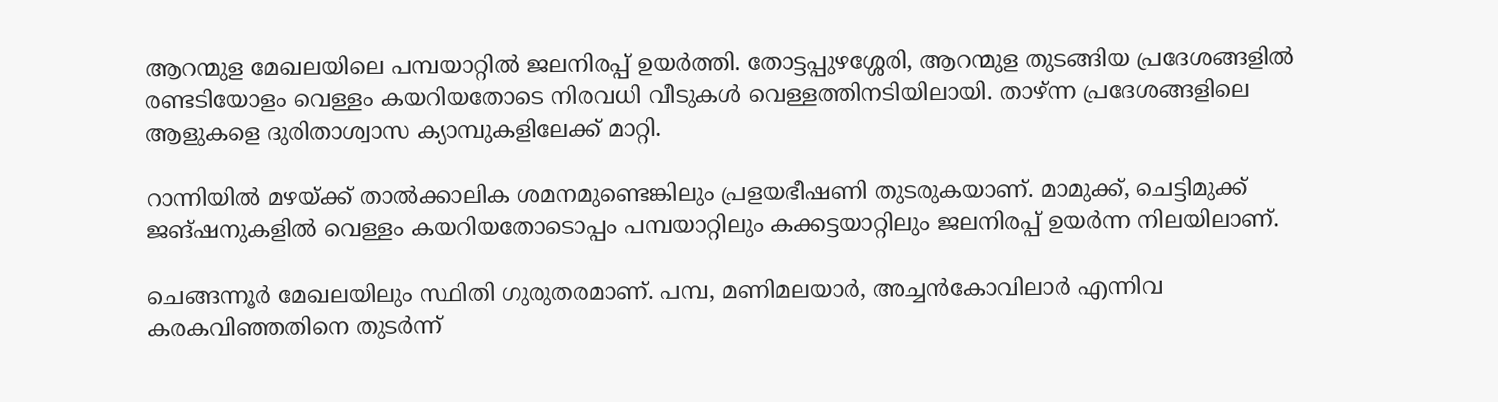ആറന്മുള മേഖലയിലെ പമ്പയാറ്റില്‍ ജലനിരപ്പ് ഉയര്‍ത്തി. തോട്ടപ്പുഴശ്ശേരി, ആറന്മുള തുടങ്ങിയ പ്രദേശങ്ങളില്‍ രണ്ടടിയോളം വെള്ളം കയറിയതോടെ നിരവധി വീടുകള്‍ വെള്ളത്തിനടിയിലായി. താഴ്ന്ന പ്രദേശങ്ങളിലെ ആളുകളെ ദുരിതാശ്വാസ ക്യാമ്പുകളിലേക്ക് മാറ്റി.

റാന്നിയില്‍ മഴയ്‌ക്ക് താല്‍ക്കാലിക ശമനമുണ്ടെങ്കിലും പ്രളയഭീഷണി തുടരുകയാണ്. മാമുക്ക്, ചെട്ടിമുക്ക് ജങ്ഷനുകളില്‍ വെള്ളം കയറിയതോടൊപ്പം പമ്പയാറ്റിലും കക്കട്ടയാറ്റിലും ജലനിരപ്പ് ഉയര്‍ന്ന നിലയിലാണ്.

ചെങ്ങന്നൂര്‍ മേഖലയിലും സ്ഥിതി ഗുരുതരമാണ്. പമ്പ, മണിമലയാര്‍, അച്ചന്‍കോവിലാര്‍ എന്നിവ കരകവിഞ്ഞതിനെ തുടര്‍ന്ന്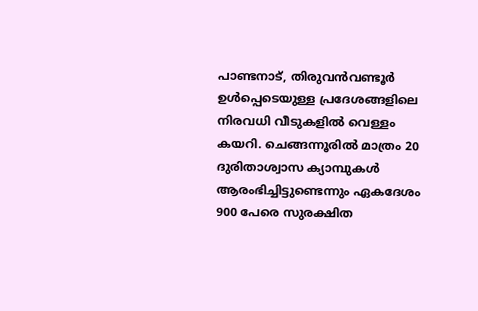പാണ്ടനാട്, തിരുവന്‍വണ്ടൂര്‍ ഉള്‍പ്പെടെയുള്ള പ്രദേശങ്ങളിലെ നിരവധി വീടുകളില്‍ വെള്ളം കയറി. ചെങ്ങന്നൂരില്‍ മാത്രം 20 ദുരിതാശ്വാസ ക്യാമ്പുകള്‍ ആരംഭിച്ചിട്ടുണ്ടെന്നും ഏകദേശം 900 പേരെ സുരക്ഷിത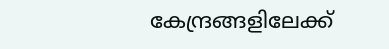കേന്ദ്രങ്ങളിലേക്ക്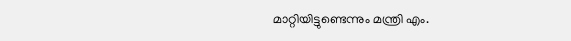മാറ്റിയിട്ടുണ്ടെന്നും മന്ത്രി എം.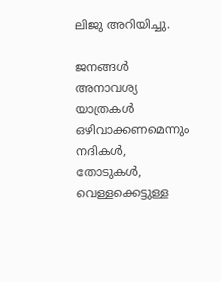ലിജു അറിയിച്ചു.

ജനങ്ങള്‍ അനാവശ്യ യാത്രകള്‍ ഒഴിവാക്കണമെന്നും നദികള്‍, തോടുകള്‍, വെള്ളക്കെട്ടുള്ള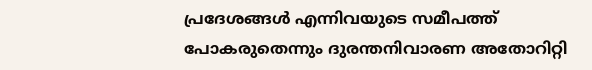പ്രദേശങ്ങള്‍ എന്നിവയുടെ സമീപത്ത് പോകരുതെന്നും ദുരന്തനിവാരണ അതോറിറ്റി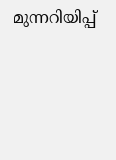മുന്നറിയിപ്പ്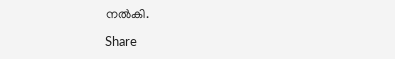നല്‍കി.

Share